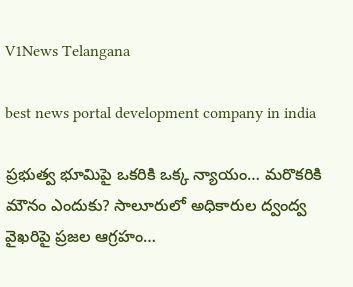V1News Telangana

best news portal development company in india

ప్రభుత్వ భూమిపై ఒకరికి ఒక్క న్యాయం… మరొకరికి మౌనం ఎందుకు? సాలూరులో అధికారుల ద్వంద్వ వైఖరిపై ప్రజల ఆగ్రహం…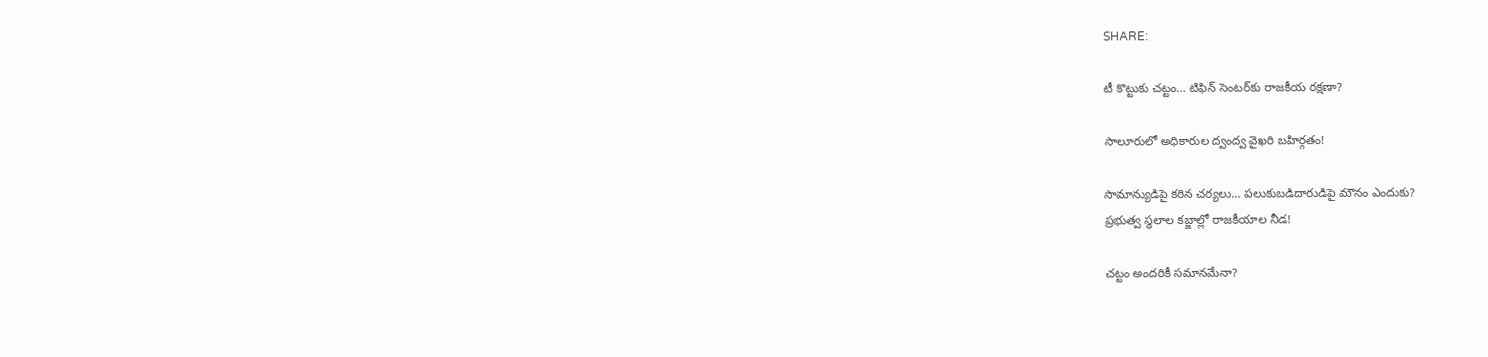SHARE:

టీ కొట్టుకు చట్టం… టిఫిన్ సెంటర్‌కు రాజకీయ రక్షణా?

సాలూరులో అధికారుల ద్వంద్వ వైఖరి బహిర్గతం!

సామాన్యుడిపై కఠిన చర్యలు… పలుకుబడిదారుడిపై మౌనం ఎందుకు?
ప్రభుత్వ స్థలాల కబ్జాల్లో రాజకీయాల నీడ!

చట్టం అందరికీ సమానమేనా?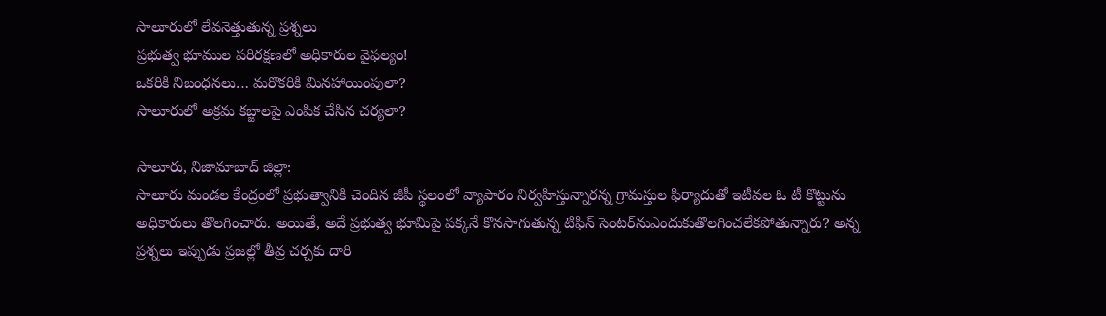సాలూరులో లేవనెత్తుతున్న ప్రశ్నలు
ప్రభుత్వ భూముల పరిరక్షణలో అధికారుల వైఫల్యం!
ఒకరికి నిబంధనలు… మరొకరికి మినహాయింపులా?
సాలూరులో అక్రమ కబ్జాలపై ఎంపిక చేసిన చర్యలా?

సాలూరు, నిజామాబాద్ జిల్లా:
సాలూరు మండల కేంద్రంలో ప్రభుత్వానికి చెందిన జీపీ స్థలంలో వ్యాపారం నిర్వహిస్తున్నారన్న గ్రామస్తుల ఫిర్యాదుతో ఇటీవల ఓ టీ కొట్టును అధికారులు తొలగించారు. అయితే, అదే ప్రభుత్వ భూమిపై పక్కనే కొనసాగుతున్న టిఫిన్ సెంటర్‌నుఎందుకుతొలగించలేకపోతున్నారు? అన్న ప్రశ్నలు ఇప్పుడు ప్రజల్లో తీవ్ర చర్చకు దారి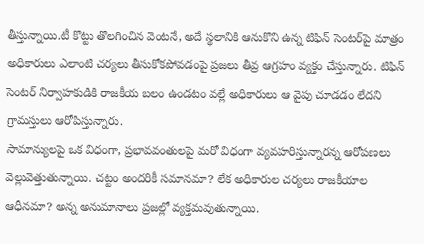తీస్తున్నాయి.టీ కొట్టు తొలగించిన వెంటనే, అదే స్థలానికి ఆనుకొని ఉన్న టిఫిన్ సెంటర్‌పై మాత్రం అధికారులు ఎలాంటి చర్యలు తీసుకోకపోవడంపై ప్రజలు తీవ్ర ఆగ్రహం వ్యక్తం చేస్తున్నారు. టిఫిన్ సెంటర్ నిర్వాహకుడికి రాజకీయ బలం ఉండటం వల్లే అధికారులు ఆ వైపు చూడడం లేదని గ్రామస్తులు ఆరోపిస్తున్నారు.
సామాన్యులపై ఒక విధంగా, ప్రభావవంతులపై మరో విధంగా వ్యవహరిస్తున్నారన్న ఆరోపణలు వెల్లువెత్తుతున్నాయి. చట్టం అందరికీ సమానమా? లేక అధికారుల చర్యలు రాజకీయాల ఆధీనమా? అన్న అనుమానాలు ప్రజల్లో వ్యక్తమవుతున్నాయి.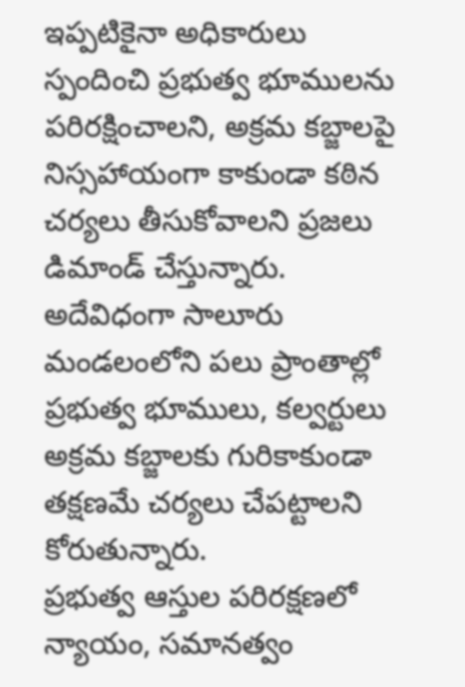ఇప్పటికైనా అధికారులు స్పందించి ప్రభుత్వ భూములను పరిరక్షించాలని, అక్రమ కబ్జాలపై నిస్సహాయంగా కాకుండా కఠిన చర్యలు తీసుకోవాలని ప్రజలు డిమాండ్ చేస్తున్నారు. అదేవిధంగా సాలూరు మండలంలోని పలు ప్రాంతాల్లో ప్రభుత్వ భూములు, కల్వర్టులు అక్రమ కబ్జాలకు గురికాకుండా తక్షణమే చర్యలు చేపట్టాలని కోరుతున్నారు.
ప్రభుత్వ ఆస్తుల పరిరక్షణలో న్యాయం, సమానత్వం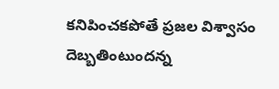కనిపించకపోతే ప్రజల విశ్వాసం దెబ్బతింటుందన్న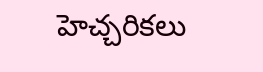హెచ్చరికలు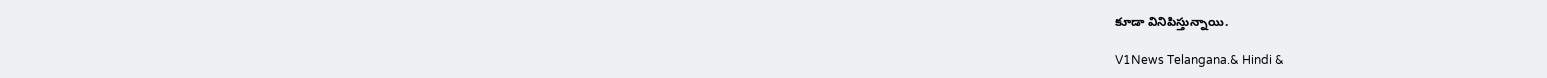కూడా వినిపిస్తున్నాయి.

V1News Telangana.& Hindi &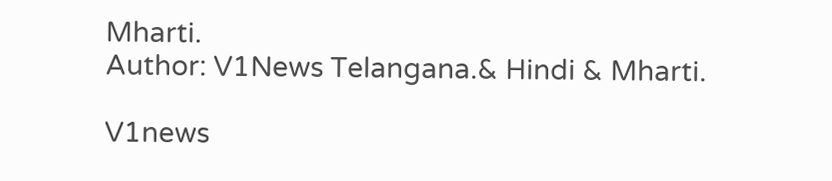Mharti.
Author: V1News Telangana.& Hindi & Mharti.

V1news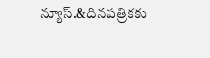న్యూస్.&దినపత్రికకు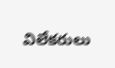విలేకరులు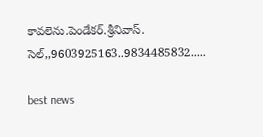కావలెను.పెండేకర్.శ్రీనివాస్. సెల్,,9603925163..9834485832.....

best news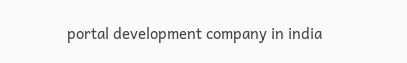portal development company in india